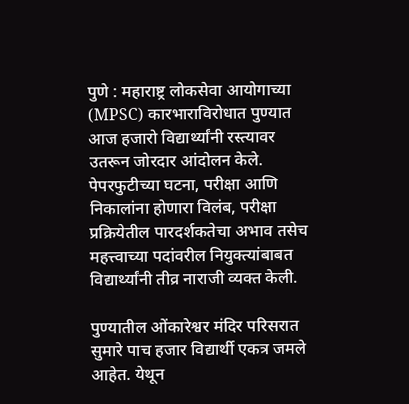पुणे : महाराष्ट्र लोकसेवा आयोगाच्या (MPSC) कारभाराविरोधात पुण्यात आज हजारो विद्यार्थ्यांनी रस्त्यावर उतरून जोरदार आंदोलन केले. पेपरफुटीच्या घटना, परीक्षा आणि निकालांना होणारा विलंब, परीक्षा प्रक्रियेतील पारदर्शकतेचा अभाव तसेच महत्त्वाच्या पदांवरील नियुक्त्यांबाबत विद्यार्थ्यांनी तीव्र नाराजी व्यक्त केली.

पुण्यातील ओंकारेश्वर मंदिर परिसरात सुमारे पाच हजार विद्यार्थी एकत्र जमले आहेत. येथून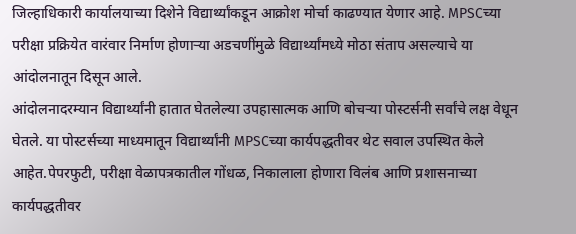जिल्हाधिकारी कार्यालयाच्या दिशेने विद्यार्थ्यांकडून आक्रोश मोर्चा काढण्यात येणार आहे. MPSCच्या परीक्षा प्रक्रियेत वारंवार निर्माण होणाऱ्या अडचणींमुळे विद्यार्थ्यांमध्ये मोठा संताप असल्याचे या आंदोलनातून दिसून आले.
आंदोलनादरम्यान विद्यार्थ्यांनी हातात घेतलेल्या उपहासात्मक आणि बोचऱ्या पोस्टर्सनी सर्वांचे लक्ष वेधून घेतले. या पोस्टर्सच्या माध्यमातून विद्यार्थ्यांनी MPSCच्या कार्यपद्धतीवर थेट सवाल उपस्थित केले आहेत.पेपरफुटी, परीक्षा वेळापत्रकातील गोंधळ, निकालाला होणारा विलंब आणि प्रशासनाच्या कार्यपद्धतीवर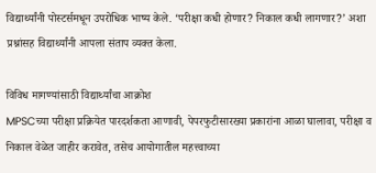विद्यार्थ्यांनी पोस्टर्समधून उपरोधिक भाष्य केले. ‘परीक्षा कधी होणार? निकाल कधी लागणार?’ अशा प्रश्नांसह विद्यार्थ्यांनी आपला संताप व्यक्त केला.

विविध मागण्यांसाठी विद्यार्थ्यांचा आक्रोश
MPSCच्या परीक्षा प्रक्रियेत पारदर्शकता आणावी, पेपरफुटीसारख्या प्रकारांना आळा घालावा, परीक्षा व निकाल वेळेत जाहीर करावेत, तसेच आयोगातील महत्त्वाच्या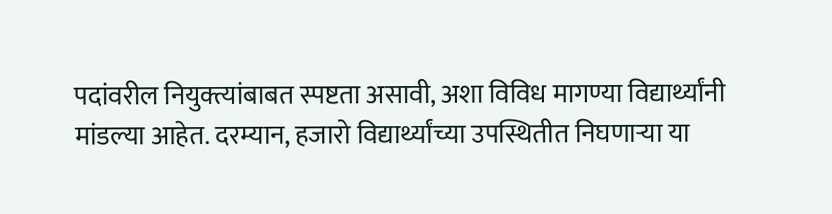पदांवरील नियुक्त्यांबाबत स्पष्टता असावी, अशा विविध मागण्या विद्यार्थ्यांनी मांडल्या आहेत. दरम्यान, हजारो विद्यार्थ्यांच्या उपस्थितीत निघणाऱ्या या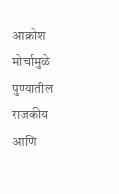आक्रोश मोर्चामुळे पुण्यातील राजकीय आणि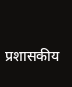प्रशासकीय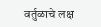वर्तुळाचे लक्ष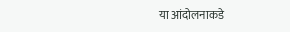या आंदोलनाकडे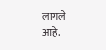लागले आहे.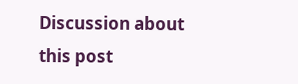Discussion about this post